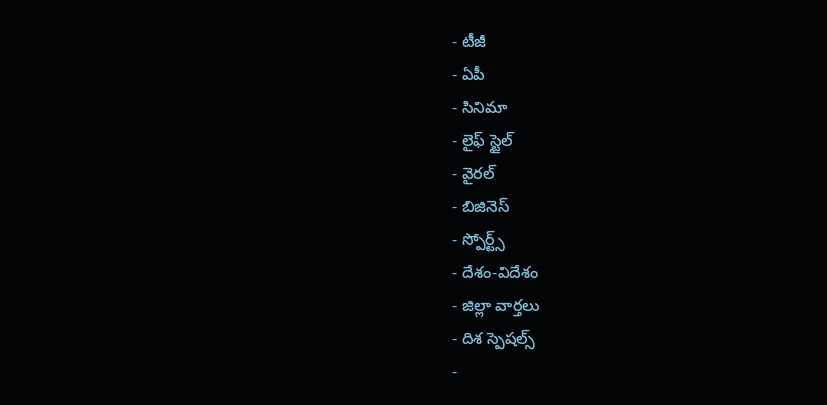- టీజీ
- ఏపీ
- సినిమా
- లైఫ్ స్టైల్
- వైరల్
- బిజినెస్
- స్పోర్ట్స్
- దేశం-విదేశం
- జిల్లా వార్తలు
- దిశ స్పెషల్స్
-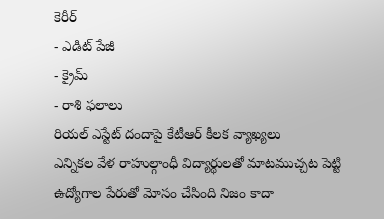కెరీర్
- ఎడిట్ పేజీ
- క్రైమ్
- రాశి ఫలాలు
రియల్ ఎస్టేట్ దందాపై కేటీఆర్ కీలక వ్యాఖ్యలు
ఎన్నికల వేళ రాహుల్గాంధీ విద్యార్థులతో మాటముచ్చట పెట్టి ఉద్యోగాల పేరుతో మోసం చేసింది నిజం కాదా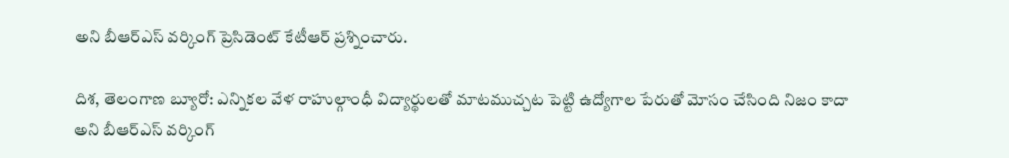అని బీఆర్ఎస్ వర్కింగ్ ప్రెసిడెంట్ కేటీఆర్ ప్రశ్నించారు.

దిశ, తెలంగాణ బ్యూరో: ఎన్నికల వేళ రాహుల్గాంధీ విద్యార్థులతో మాటముచ్చట పెట్టి ఉద్యోగాల పేరుతో మోసం చేసింది నిజం కాదా అని బీఆర్ఎస్ వర్కింగ్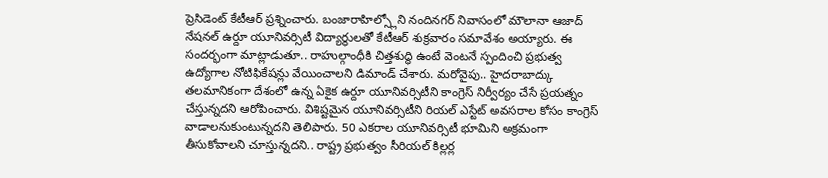ప్రెసిడెంట్ కేటీఆర్ ప్రశ్నించారు. బంజారాహిల్స్లోని నందినగర్ నివాసంలో మౌలానా ఆజాద్ నేషనల్ ఉర్దూ యూనివర్సిటీ విద్యార్థులతో కేటీఆర్ శుక్రవారం సమావేశం అయ్యారు. ఈ సందర్భంగా మాట్లాడుతూ.. రాహుల్గాంధీకి చిత్తశుద్ధి ఉంటే వెంటనే స్పందించి ప్రభుత్వ ఉద్యోగాల నోటిఫికేషన్లు వేయించాలని డిమాండ్ చేశారు. మరోవైపు.. హైదరాబాద్కు తలమానికంగా దేశంలో ఉన్న ఏకైక ఉర్దూ యూనివర్సిటీని కాంగ్రెస్ నిర్వీర్యం చేసే ప్రయత్నం చేస్తున్నదని ఆరోపించారు. విశిష్టమైన యూనివర్సిటీని రియల్ ఎస్టేట్ అవసరాల కోసం కాంగ్రెస్ వాడాలనుకుంటున్నదని తెలిపారు. 50 ఎకరాల యూనివర్సిటీ భూమిని అక్రమంగా తీసుకోవాలని చూస్తున్నదని.. రాష్ట్ర ప్రభుత్వం సీరియల్ కిల్లర్ల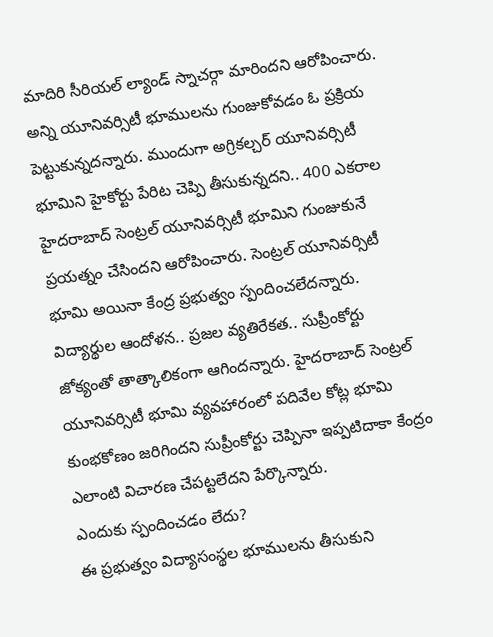మాదిరి సీరియల్ ల్యాండ్ స్నాచర్గా మారిందని ఆరోపించారు. అన్ని యూనివర్సిటీ భూములను గుంజుకోవడం ఓ ప్రక్రియ పెట్టుకున్నదన్నారు. ముందుగా అగ్రికల్చర్ యూనివర్సిటీ భూమిని హైకోర్టు పేరిట చెప్పి తీసుకున్నదని.. 400 ఎకరాల హైదరాబాద్ సెంట్రల్ యూనివర్సిటీ భూమిని గుంజుకునే ప్రయత్నం చేసిందని ఆరోపించారు. సెంట్రల్ యూనివర్సిటీ భూమి అయినా కేంద్ర ప్రభుత్వం స్పందించలేదన్నారు. విద్యార్థుల ఆందోళన.. ప్రజల వ్యతిరేకత.. సుప్రీంకోర్టు జోక్యంతో తాత్కాలికంగా ఆగిందన్నారు. హైదరాబాద్ సెంట్రల్ యూనివర్సిటీ భూమి వ్యవహారంలో పదివేల కోట్ల భూమి కుంభకోణం జరిగిందని సుప్రీంకోర్టు చెప్పినా ఇప్పటిదాకా కేంద్రం ఎలాంటి విచారణ చేపట్టలేదని పేర్కొన్నారు.
ఎందుకు స్పందించడం లేదు?
ఈ ప్రభుత్వం విద్యాసంస్థల భూములను తీసుకుని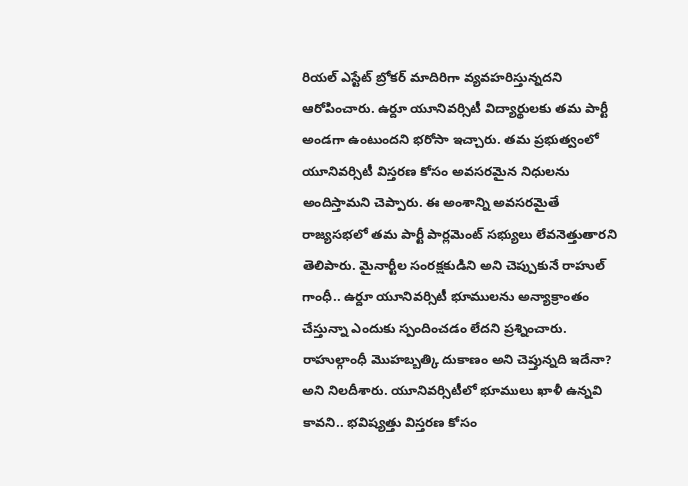రియల్ ఎస్టేట్ బ్రోకర్ మాదిరిగా వ్యవహరిస్తున్నదని ఆరోపించారు. ఉర్దూ యూనివర్సిటీ విద్యార్థులకు తమ పార్టీ అండగా ఉంటుందని భరోసా ఇచ్చారు. తమ ప్రభుత్వంలో యూనివర్సిటీ విస్తరణ కోసం అవసరమైన నిధులను అందిస్తామని చెప్పారు. ఈ అంశాన్ని అవసరమైతే రాజ్యసభలో తమ పార్టీ పార్లమెంట్ సభ్యులు లేవనెత్తుతారని తెలిపారు. మైనార్టీల సంరక్షకుడిని అని చెప్పుకునే రాహుల్ గాంధీ.. ఉర్దూ యూనివర్సిటీ భూములను అన్యాక్రాంతం చేస్తున్నా ఎందుకు స్పందించడం లేదని ప్రశ్నించారు. రాహుల్గాంధీ మొహబ్బత్కి దుకాణం అని చెప్తున్నది ఇదేనా? అని నిలదీశారు. యూనివర్సిటీలో భూములు ఖాళీ ఉన్నవి కావని.. భవిష్యత్తు విస్తరణ కోసం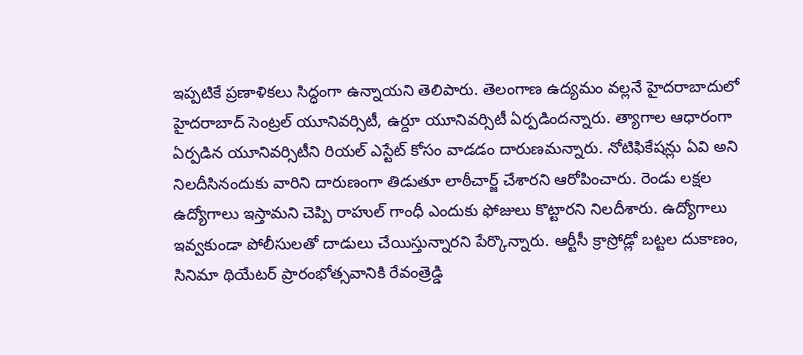ఇప్పటికే ప్రణాళికలు సిద్ధంగా ఉన్నాయని తెలిపారు. తెలంగాణ ఉద్యమం వల్లనే హైదరాబాదులో హైదరాబాద్ సెంట్రల్ యూనివర్సిటీ, ఉర్దూ యూనివర్సిటీ ఏర్పడిందన్నారు. త్యాగాల ఆధారంగా ఏర్పడిన యూనివర్సిటీని రియల్ ఎస్టేట్ కోసం వాడడం దారుణమన్నారు. నోటిఫికేషన్లు ఏవి అని నిలదీసినందుకు వారిని దారుణంగా తిడుతూ లాఠీచార్జ్ చేశారని ఆరోపించారు. రెండు లక్షల ఉద్యోగాలు ఇస్తామని చెప్పి రాహుల్ గాంధీ ఎందుకు ఫోజులు కొట్టారని నిలదీశారు. ఉద్యోగాలు ఇవ్వకుండా పోలీసులతో దాడులు చేయిస్తున్నారని పేర్కొన్నారు. ఆర్టీసీ క్రాస్రోడ్లో బట్టల దుకాణం, సినిమా థియేటర్ ప్రారంభోత్సవానికి రేవంత్రెడ్డి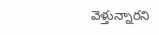వెళ్తున్నారని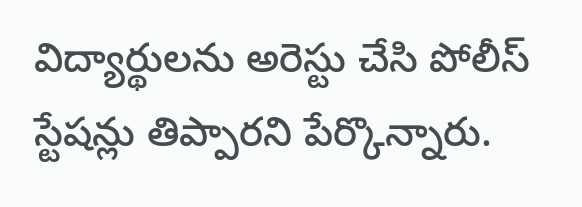విద్యార్థులను అరెస్టు చేసి పోలీస్ స్టేషన్లు తిప్పారని పేర్కొన్నారు.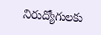నిరుద్యోగులకు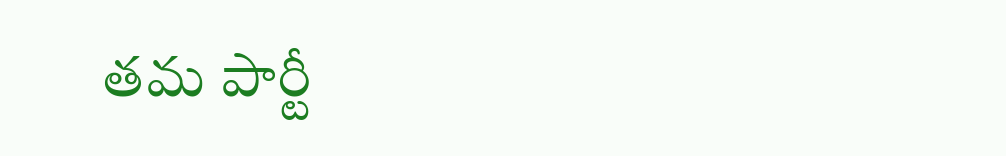తమ పార్టీ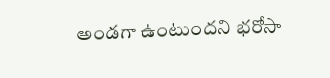అండగా ఉంటుందని భరోసా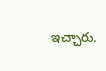ఇచ్చారు.